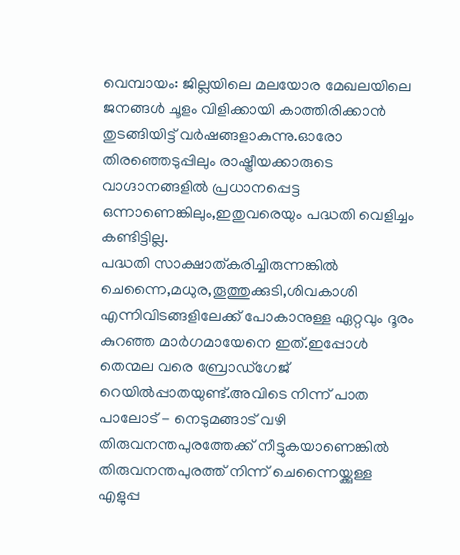വെമ്പായം: ജില്ലയിലെ മലയോര മേഖലയിലെ ജനങ്ങൾ ചൂളം വിളിക്കായി കാത്തിരിക്കാൻ തുടങ്ങിയിട്ട് വർഷങ്ങളാകുന്നു.ഓരോ തിരഞ്ഞെടുപ്പിലും രാഷ്ട്രീയക്കാരുടെ വാഗ്ദാനങ്ങളിൽ പ്രധാനപ്പെട്ട ഒന്നാണെങ്കിലും,ഇതുവരെയും പദ്ധതി വെളിച്ചം കണ്ടിട്ടില്ല.
പദ്ധതി സാക്ഷാത്കരിച്ചിരുന്നങ്കിൽ ചെന്നൈ,മധുര,തൂത്തുക്കുടി,ശിവകാശി എന്നിവിടങ്ങളിലേക്ക് പോകാനുള്ള ഏറ്റവും ദൂരം കുറഞ്ഞ മാർഗമായേനെ ഇത്.ഇപ്പോൾ തെന്മല വരെ ബ്രോഡ്ഗേജ് റെയിൽപ്പാതയുണ്ട്.അവിടെ നിന്ന് പാത പാലോട് - നെടുമങ്ങാട് വഴി തിരുവനന്തപുരത്തേക്ക് നീട്ടുകയാണെങ്കിൽ തിരുവനന്തപുരത്ത് നിന്ന് ചെന്നൈയ്ക്കുള്ള എളുപ്പ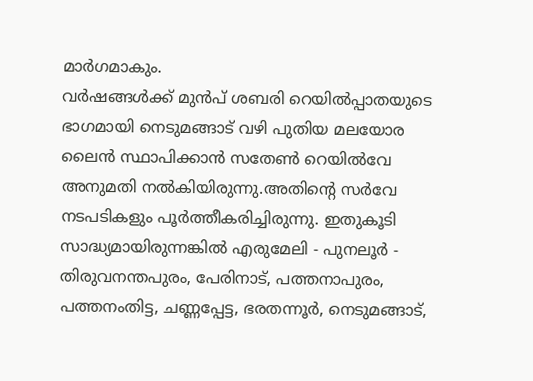മാർഗമാകും.
വർഷങ്ങൾക്ക് മുൻപ് ശബരി റെയിൽപ്പാതയുടെ ഭാഗമായി നെടുമങ്ങാട് വഴി പുതിയ മലയോര ലൈൻ സ്ഥാപിക്കാൻ സതേൺ റെയിൽവേ അനുമതി നൽകിയിരുന്നു.അതിന്റെ സർവേ നടപടികളും പൂർത്തീകരിച്ചിരുന്നു. ഇതുകൂടി സാദ്ധ്യമായിരുന്നങ്കിൽ എരുമേലി - പുനലൂർ - തിരുവനന്തപുരം, പേരിനാട്, പത്തനാപുരം, പത്തനംതിട്ട, ചണ്ണപ്പേട്ട, ഭരതന്നൂർ, നെടുമങ്ങാട്,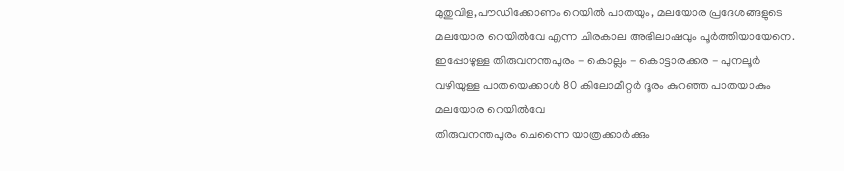മുതുവിള,പൗഡിക്കോണം റെയിൽ പാതയും, മലയോര പ്രദേശങ്ങളുടെ മലയോര റെയിൽവേ എന്ന ചിരകാല അഭിലാഷവും പൂർത്തിയായേനെ.
ഇപ്പോഴുള്ള തിരുവനന്തപുരം - കൊല്ലം - കൊട്ടാരക്കര - പുനലൂർ വഴിയുള്ള പാതയെക്കാൾ 80 കിലോമീറ്റർ ദൂരം കുറഞ്ഞ പാതയാകും മലയോര റെയിൽവേ
തിരുവനന്തപുരം ചെന്നൈ യാത്രക്കാർക്കും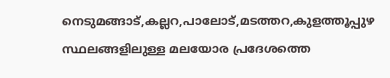നെടുമങ്ങാട്,കല്ലറ,പാലോട്,മടത്തറ,കുളത്തൂപ്പുഴ സ്ഥലങ്ങളിലുള്ള മലയോര പ്രദേശത്തെ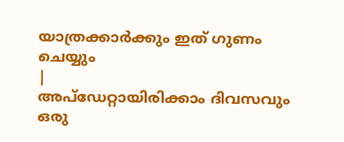യാത്രക്കാർക്കും ഇത് ഗുണം ചെയ്യും
|
അപ്ഡേറ്റായിരിക്കാം ദിവസവും
ഒരു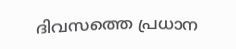ദിവസത്തെ പ്രധാന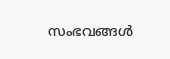സംഭവങ്ങൾ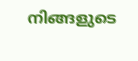നിങ്ങളുടെ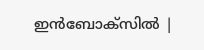ഇൻബോക്സിൽ |